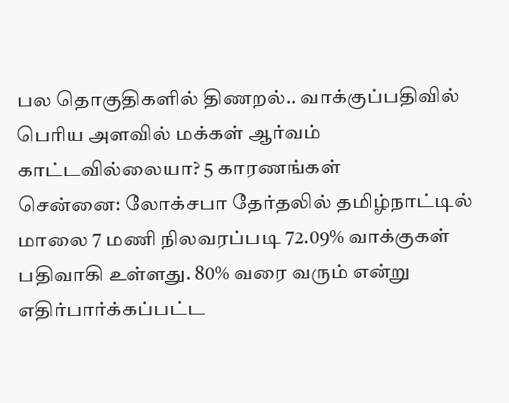பல தொகுதிகளில் திணறல்.. வாக்குப்பதிவில் பெரிய அளவில் மக்கள் ஆர்வம் காட்டவில்லையா? 5 காரணங்கள்
சென்னை: லோக்சபா தேர்தலில் தமிழ்நாட்டில் மாலை 7 மணி நிலவரப்படி 72.09% வாக்குகள் பதிவாகி உள்ளது. 80% வரை வரும் என்று எதிர்பார்க்கப்பட்ட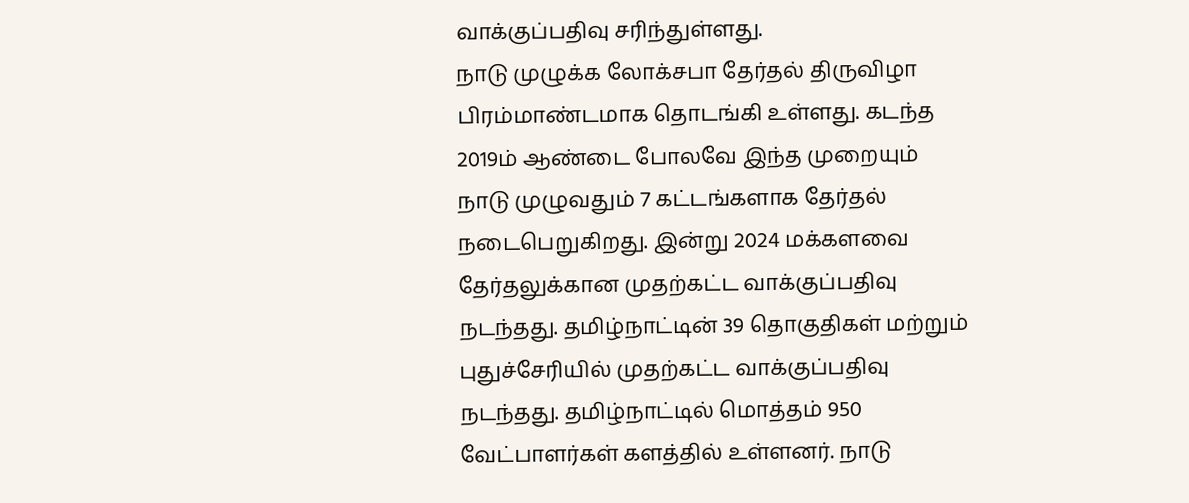வாக்குப்பதிவு சரிந்துள்ளது.
நாடு முழுக்க லோக்சபா தேர்தல் திருவிழா பிரம்மாண்டமாக தொடங்கி உள்ளது. கடந்த 2019ம் ஆண்டை போலவே இந்த முறையும் நாடு முழுவதும் 7 கட்டங்களாக தேர்தல் நடைபெறுகிறது. இன்று 2024 மக்களவை தேர்தலுக்கான முதற்கட்ட வாக்குப்பதிவு நடந்தது. தமிழ்நாட்டின் 39 தொகுதிகள் மற்றும் புதுச்சேரியில் முதற்கட்ட வாக்குப்பதிவு நடந்தது. தமிழ்நாட்டில் மொத்தம் 950 வேட்பாளர்கள் களத்தில் உள்ளனர். நாடு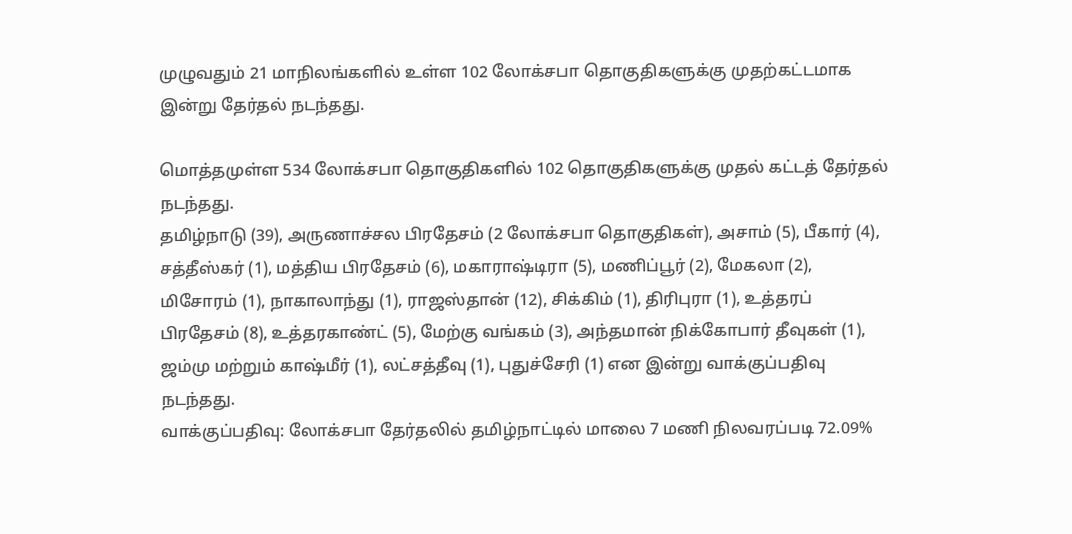முழுவதும் 21 மாநிலங்களில் உள்ள 102 லோக்சபா தொகுதிகளுக்கு முதற்கட்டமாக இன்று தேர்தல் நடந்தது.

மொத்தமுள்ள 534 லோக்சபா தொகுதிகளில் 102 தொகுதிகளுக்கு முதல் கட்டத் தேர்தல் நடந்தது.
தமிழ்நாடு (39), அருணாச்சல பிரதேசம் (2 லோக்சபா தொகுதிகள்), அசாம் (5), பீகார் (4), சத்தீஸ்கர் (1), மத்திய பிரதேசம் (6), மகாராஷ்டிரா (5), மணிப்பூர் (2), மேகலா (2), மிசோரம் (1), நாகாலாந்து (1), ராஜஸ்தான் (12), சிக்கிம் (1), திரிபுரா (1), உத்தரப் பிரதேசம் (8), உத்தரகாண்ட் (5), மேற்கு வங்கம் (3), அந்தமான் நிக்கோபார் தீவுகள் (1), ஜம்மு மற்றும் காஷ்மீர் (1), லட்சத்தீவு (1), புதுச்சேரி (1) என இன்று வாக்குப்பதிவு நடந்தது.
வாக்குப்பதிவு: லோக்சபா தேர்தலில் தமிழ்நாட்டில் மாலை 7 மணி நிலவரப்படி 72.09%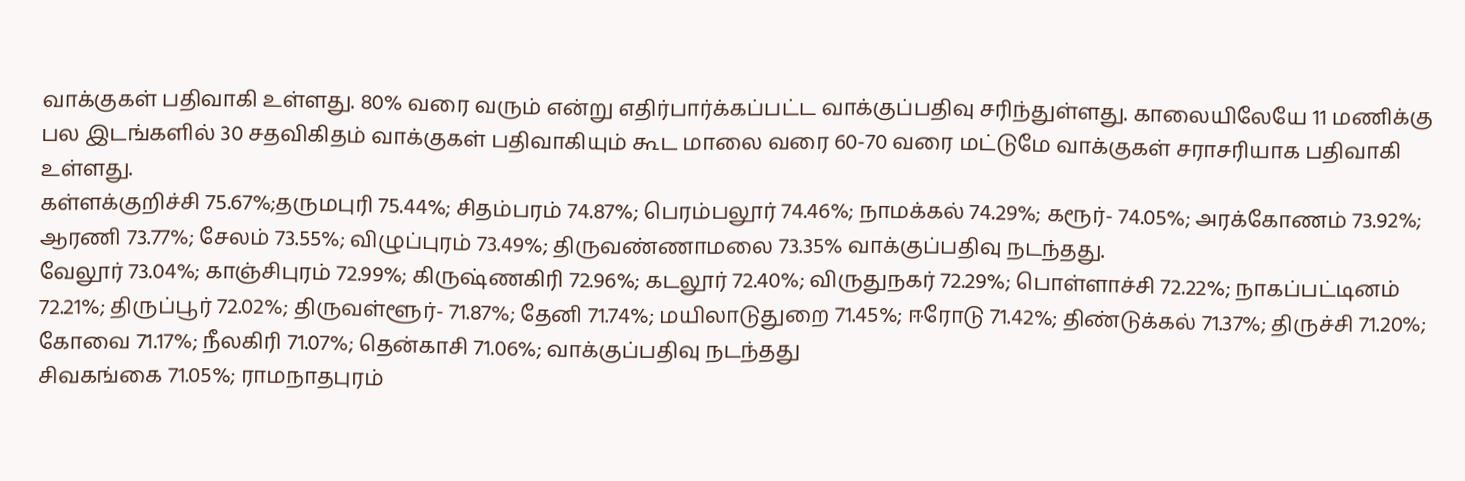வாக்குகள் பதிவாகி உள்ளது. 80% வரை வரும் என்று எதிர்பார்க்கப்பட்ட வாக்குப்பதிவு சரிந்துள்ளது. காலையிலேயே 11 மணிக்கு பல இடங்களில் 30 சதவிகிதம் வாக்குகள் பதிவாகியும் கூட மாலை வரை 60-70 வரை மட்டுமே வாக்குகள் சராசரியாக பதிவாகி உள்ளது.
கள்ளக்குறிச்சி 75.67%;தருமபுரி 75.44%; சிதம்பரம் 74.87%; பெரம்பலூர் 74.46%; நாமக்கல் 74.29%; கரூர்- 74.05%; அரக்கோணம் 73.92%; ஆரணி 73.77%; சேலம் 73.55%; விழுப்புரம் 73.49%; திருவண்ணாமலை 73.35% வாக்குப்பதிவு நடந்தது.
வேலூர் 73.04%; காஞ்சிபுரம் 72.99%; கிருஷ்ணகிரி 72.96%; கடலூர் 72.40%; விருதுநகர் 72.29%; பொள்ளாச்சி 72.22%; நாகப்பட்டினம் 72.21%; திருப்பூர் 72.02%; திருவள்ளூர்- 71.87%; தேனி 71.74%; மயிலாடுதுறை 71.45%; ஈரோடு 71.42%; திண்டுக்கல் 71.37%; திருச்சி 71.20%; கோவை 71.17%; நீலகிரி 71.07%; தென்காசி 71.06%; வாக்குப்பதிவு நடந்தது
சிவகங்கை 71.05%; ராமநாதபுரம்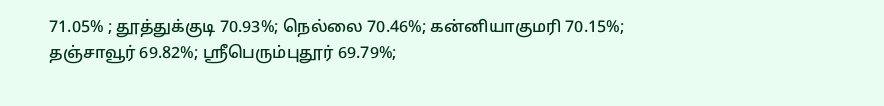71.05% ; தூத்துக்குடி 70.93%; நெல்லை 70.46%; கன்னியாகுமரி 70.15%; தஞ்சாவூர் 69.82%; ஸ்ரீபெரும்புதூர் 69.79%;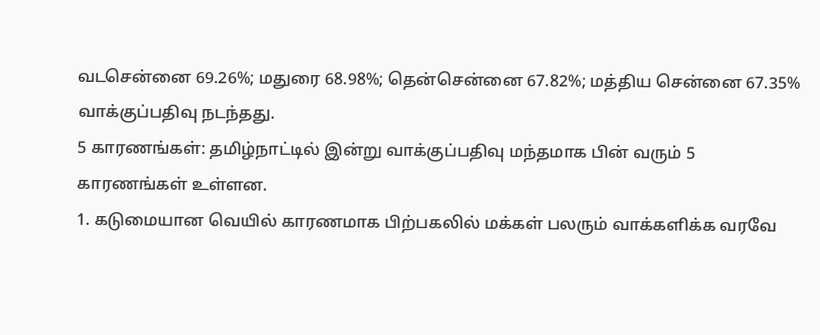வடசென்னை 69.26%; மதுரை 68.98%; தென்சென்னை 67.82%; மத்திய சென்னை 67.35% வாக்குப்பதிவு நடந்தது.
5 காரணங்கள்: தமிழ்நாட்டில் இன்று வாக்குப்பதிவு மந்தமாக பின் வரும் 5 காரணங்கள் உள்ளன.
1. கடுமையான வெயில் காரணமாக பிற்பகலில் மக்கள் பலரும் வாக்களிக்க வரவே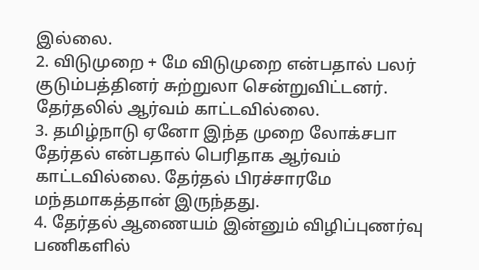இல்லை.
2. விடுமுறை + மே விடுமுறை என்பதால் பலர் குடும்பத்தினர் சுற்றுலா சென்றுவிட்டனர். தேர்தலில் ஆர்வம் காட்டவில்லை.
3. தமிழ்நாடு ஏனோ இந்த முறை லோக்சபா தேர்தல் என்பதால் பெரிதாக ஆர்வம் காட்டவில்லை. தேர்தல் பிரச்சாரமே மந்தமாகத்தான் இருந்தது.
4. தேர்தல் ஆணையம் இன்னும் விழிப்புணர்வு பணிகளில்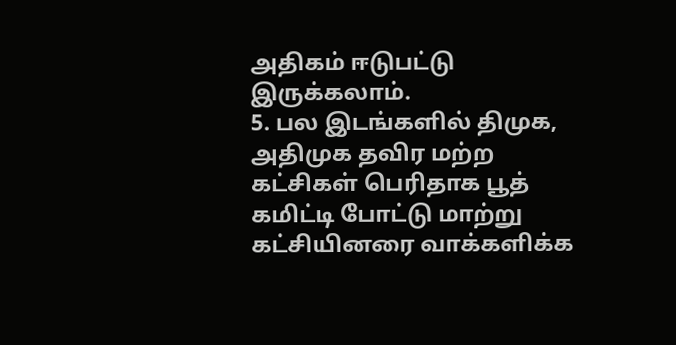அதிகம் ஈடுபட்டு இருக்கலாம்.
5. பல இடங்களில் திமுக, அதிமுக தவிர மற்ற கட்சிகள் பெரிதாக பூத் கமிட்டி போட்டு மாற்று கட்சியினரை வாக்களிக்க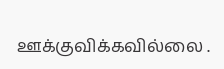ஊக்குவிக்கவில்லை .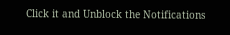Click it and Unblock the Notifications